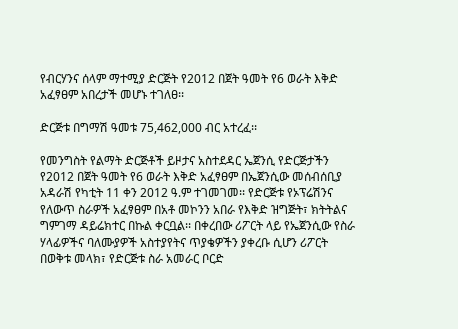የብርሃንና ሰላም ማተሚያ ድርጅት የ2012 በጀት ዓመት የ6 ወራት እቅድ አፈፃፀም አበረታች መሆኑ ተገለፀ፡፡

ድርጅቱ በግማሽ ዓመቱ 75,462,000 ብር አተረፈ፡፡

የመንግስት የልማት ድርጅቶች ይዞታና አስተደዳር ኤጀንሲ የድርጅታችን የ2012 በጀት ዓመት የ6 ወራት እቅድ አፈፃፀም በኤጀንሲው መሰብሰቢያ አዳራሽ የካቲት 11 ቀን 2012 ዓ.ም ተገመገመ፡፡ የድርጅቱ የኦፕሬሽንና የለውጥ ስራዎች አፈፃፀም በአቶ መኮንን አበራ የእቅድ ዝግጅት፣ ክትትልና ግምገማ ዳይሬክተር በኩል ቀርቧል፡፡ በቀረበው ሪፖርት ላይ የኤጀንሲው የስራ ሃላፊዎችና ባለሙያዎች አስተያየትና ጥያቄዎችን ያቀረቡ ሲሆን ሪፖርት በወቅቱ መላክ፣ የድርጅቱ ስራ አመራር ቦርድ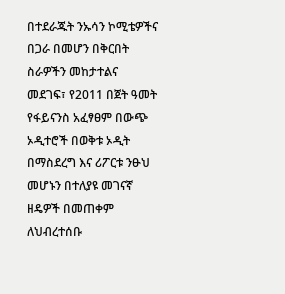በተደራጁት ንኡሳን ኮሚቴዎችና በጋራ በመሆን በቅርበት ስራዎችን መከታተልና መደገፍ፣ የ2011 በጀት ዓመት የፋይናንስ አፈፃፀም በውጭ ኦዲተሮች በወቅቱ ኦዲት በማስደረግ እና ሪፖርቱ ንፁህ መሆኑን በተለያዩ መገናኛ ዘዴዎች በመጠቀም ለህብረተሰቡ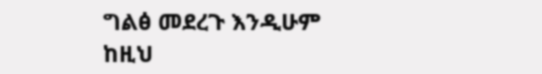ግልፅ መደረጉ እንዲሁም ከዚህ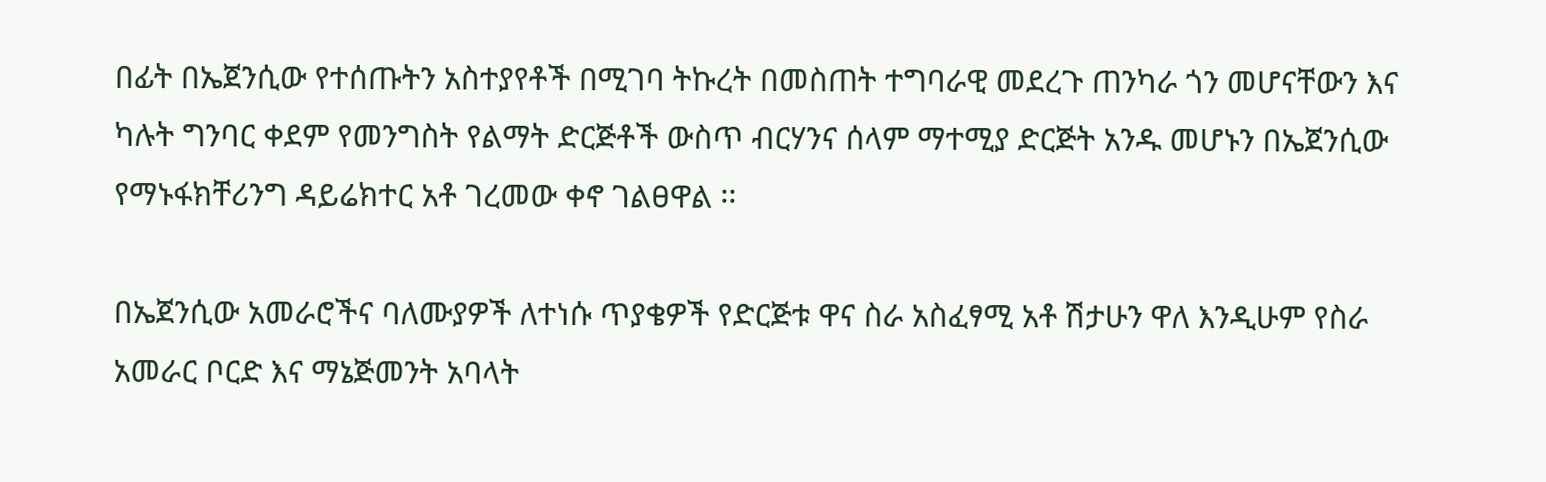በፊት በኤጀንሲው የተሰጡትን አስተያየቶች በሚገባ ትኩረት በመስጠት ተግባራዊ መደረጉ ጠንካራ ጎን መሆናቸውን እና ካሉት ግንባር ቀደም የመንግስት የልማት ድርጅቶች ውስጥ ብርሃንና ሰላም ማተሚያ ድርጅት አንዱ መሆኑን በኤጀንሲው የማኑፋክቸሪንግ ዳይሬክተር አቶ ገረመው ቀኖ ገልፀዋል ፡፡

በኤጀንሲው አመራሮችና ባለሙያዎች ለተነሱ ጥያቄዎች የድርጅቱ ዋና ስራ አስፈፃሚ አቶ ሽታሁን ዋለ እንዲሁም የስራ አመራር ቦርድ እና ማኔጅመንት አባላት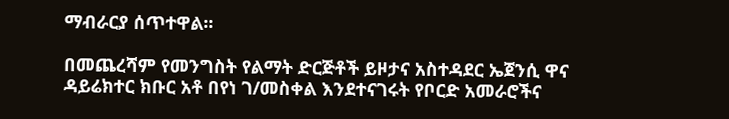ማብራርያ ሰጥተዋል፡፡

በመጨረሻም የመንግስት የልማት ድርጅቶች ይዞታና አስተዳደር ኤጀንሲ ዋና ዳይሬክተር ክቡር አቶ በየነ ገ/መስቀል እንደተናገሩት የቦርድ አመራሮችና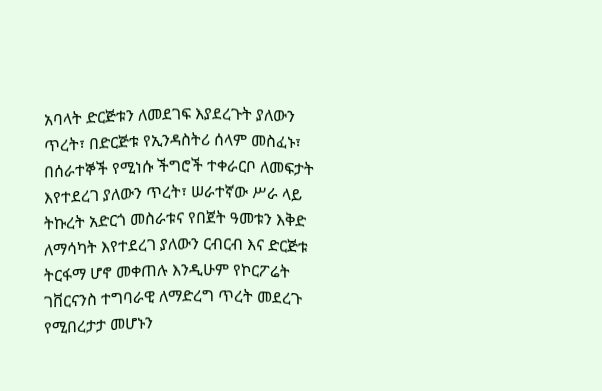አባላት ድርጅቱን ለመደገፍ እያደረጉት ያለውን ጥረት፣ በድርጅቱ የኢንዳስትሪ ሰላም መስፈኑ፣ በሰራተኞች የሚነሱ ችግሮች ተቀራርቦ ለመፍታት እየተደረገ ያለውን ጥረት፣ ሠራተኛው ሥራ ላይ ትኩረት አድርጎ መስራቱና የበጀት ዓመቱን እቅድ ለማሳካት እየተደረገ ያለውን ርብርብ እና ድርጅቱ ትርፋማ ሆኖ መቀጠሉ እንዲሁም የኮርፖሬት ገቨርናንስ ተግባራዊ ለማድረግ ጥረት መደረጉ የሚበረታታ መሆኑን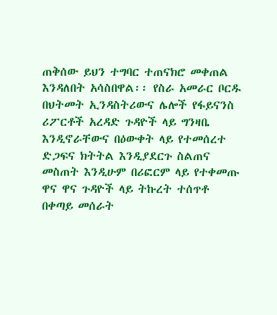ጠቅሰው ይህን ተግባር ተጠናክሮ መቀጠል እንዳለበት አሳስበዋል፡፡ የስራ አመራር ቦርዱ በህትመት ኢንዳስትሪውና ሌሎች የፋይናንስ ሪፖርቶች አረዳድ ጉዳዮች ላይ ግንዛቤ እንዲኖራቸውና በዕውቀት ላይ የተመሰረተ ድጋፍና ክትትል እንዲያደርጉ ስልጠና መስጠት እንዲሁም በሪፎርም ላይ የተቀመጡ ዋና ዋና ጉዳዮች ላይ ትኩረት ተሰጥቶ በቀጣይ መሰራት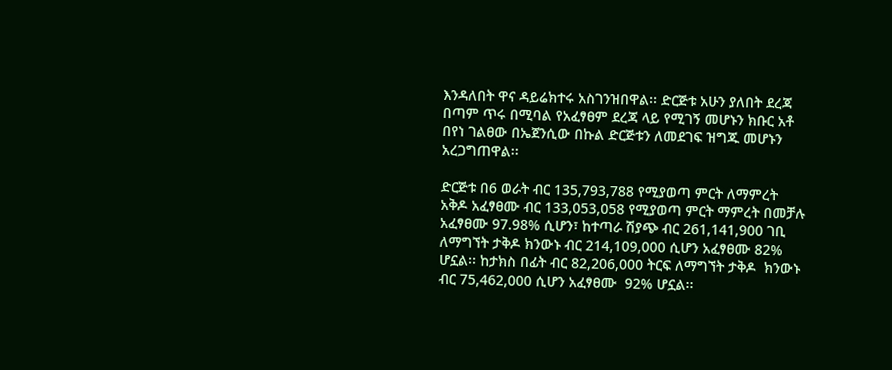እንዳለበት ዋና ዳይሬክተሩ አስገንዝበዋል፡፡ ድርጅቱ አሁን ያለበት ደረጃ በጣም ጥሩ በሚባል የአፈፃፀም ደረጃ ላይ የሚገኝ መሆኑን ክቡር አቶ በየነ ገልፀው በኤጀንሲው በኩል ድርጅቱን ለመደገፍ ዝግጁ መሆኑን አረጋግጠዋል፡፡

ድርጅቱ በ6 ወራት ብር 135,793,788 የሚያወጣ ምርት ለማምረት አቅዶ አፈፃፀሙ ብር 133,053,058 የሚያወጣ ምርት ማምረት በመቻሉ አፈፃፀሙ 97.98% ሲሆን፣ ከተጣራ ሽያጭ ብር 261,141,900 ገቢ ለማግኘት ታቅዶ ክንውኑ ብር 214,109,000 ሲሆን አፈፃፀሙ 82% ሆኗል፡፡ ከታክስ በፊት ብር 82,206,000 ትርፍ ለማግኘት ታቅዶ  ክንውኑ ብር 75,462,000 ሲሆን አፈፃፀሙ  92% ሆኗል፡፡